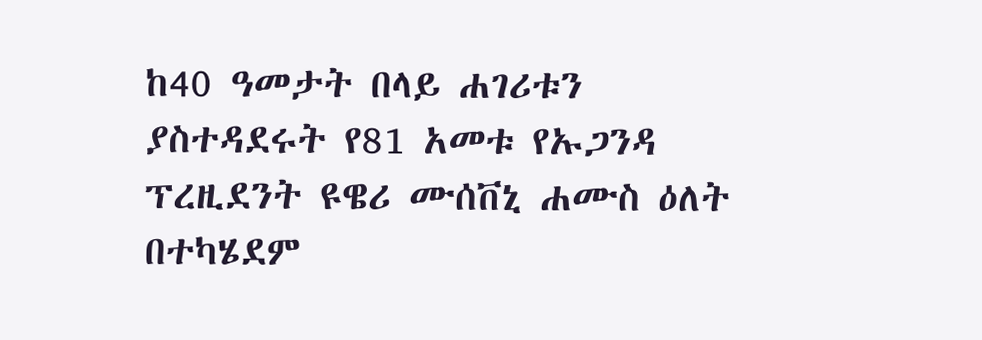ከ40 ዓመታት በላይ ሐገሪቱን ያስተዳደሩት የ81 አመቱ የኡጋንዳ ፕረዚደንት ዩዌሪ ሙሰቨኒ ሐሙስ ዕለት በተካሄደም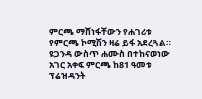ምርጫ ማሸነፋቸውን የሐገሪቱ የምርጫ ኮሚሽን ዛሬ ይፋ አደረጓል። ዩጋንዳ ውስጥ ሐሙስ በተከናወነው አገር አቀፍ ምርጫ ከ81 ዓመቱ ፕሬዝዳንት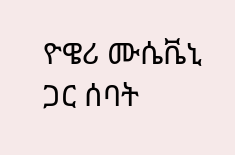ዮዌሪ ሙሴቬኒ ጋር ሰባት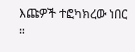እጩዎች ተፎካክረው ነበር ።